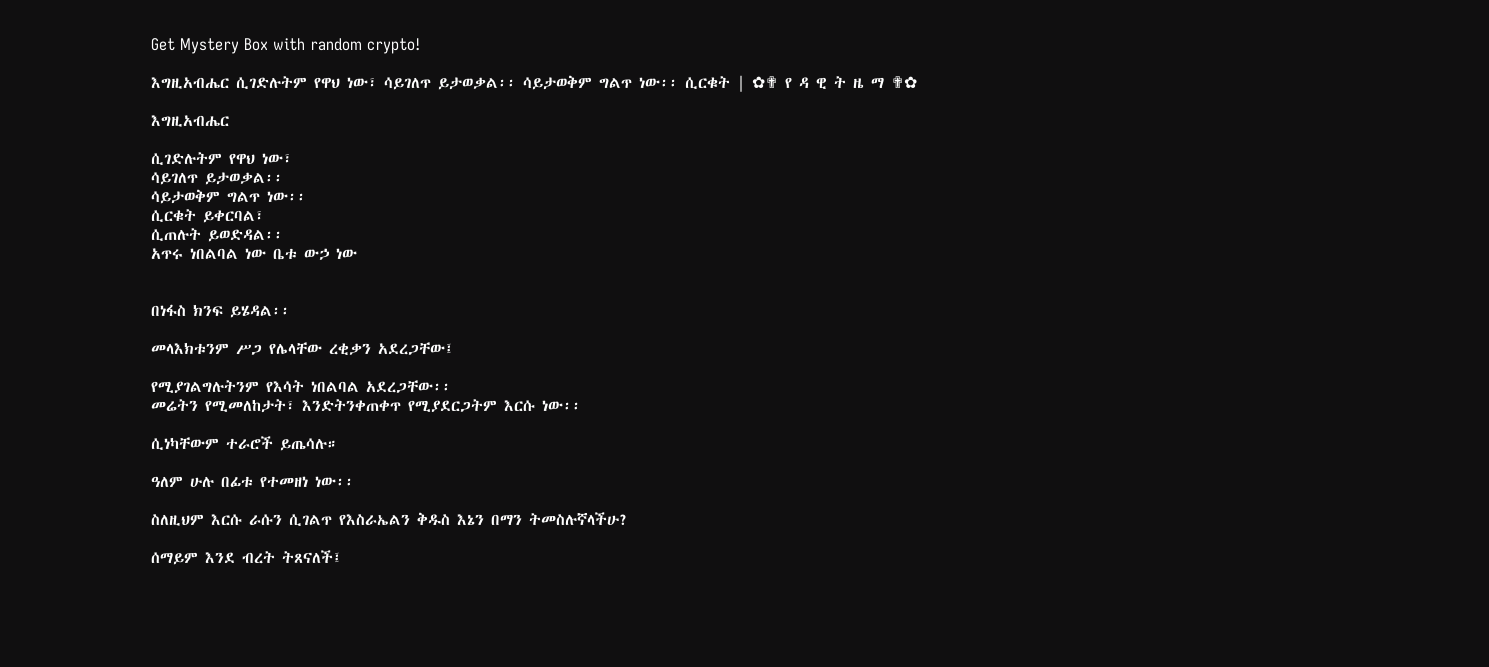Get Mystery Box with random crypto!

እግዚአብሔር ሲገድሉትም የዋህ ነው፣ ሳይገለጥ ይታወቃል፡፡ ሳይታወቅም ግልጥ ነው፡፡ ሲርቁት | ✿✟ የ ዳ ዊ ት ዜ ማ ✟✿

እግዚአብሔር

ሲገድሉትም የዋህ ነው፣
ሳይገለጥ ይታወቃል፡፡
ሳይታወቅም ግልጥ ነው፡፡
ሲርቁት ይቀርባል፣
ሲጠሉት ይወድዳል፡፡
አጥሩ ነበልባል ነው ቤቱ ውኃ ነው


በነፋስ ክንፍ ይሄዳል፡፡

መላእክቱንም ሥጋ የሌላቸው ረቂቃን አደረጋቸው፤

የሚያገልግሉትንም የእሳት ነበልባል አደረጋቸው፡፡
መሬትን የሚመለከታት፣ እንድትንቀጠቀጥ የሚያደርጋትም እርሱ ነው፡፡

ሲነካቸውም ተራሮች ይጤሳሉ።

ዓለም ሁሉ በፊቱ የተመዘነ ነው፡፡

ስለዚህም እርሱ ራሱን ሲገልጥ የእስራኤልን ቅዱስ እኔን በማን ትመስሉኛላችሁ?

ሰማይም እንደ ብረት ትጸናለች፤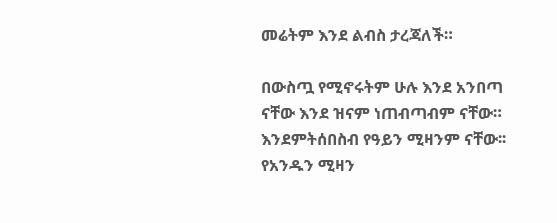መሬትም እንደ ልብስ ታረጃለች።

በውስጧ የሚኖሩትም ሁሉ እንደ አንበጣ ናቸው እንደ ዝናም ነጠብጣብም ናቸው። እንደምትሰበስብ የዓይን ሚዛንም ናቸው፡፡ የአንዱን ሚዛን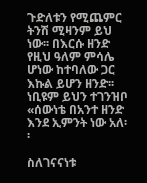ጉድለቱን የሚጨምር ትንሽ ሚዛንም ይህ ነው፡፡ በእርሱ ዘንድ የዚህ ዓለም ምሳሌ ሆነው ከተባለው ጋር እኩል ይሆን ዘንድ፡፡ ነቢዩም ይህን ተገንዝቦ «ሰውነቴ በአንተ ዘንድ እንደ ኢምንት ነው አለ፡፡

ስለገናናነቱ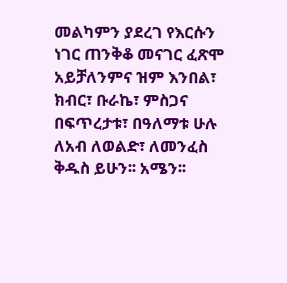መልካምን ያደረገ የእርሱን ነገር ጠንቅቆ መናገር ፈጽሞ አይቻለንምና ዝም እንበል፣ ክብር፣ ቡራኬ፣ ምስጋና በፍጥረታቱ፣ በዓለማቱ ሁሉ ለአብ ለወልድ፣ ለመንፈስ ቅዱስ ይሁን፡፡ አሜን፡፡